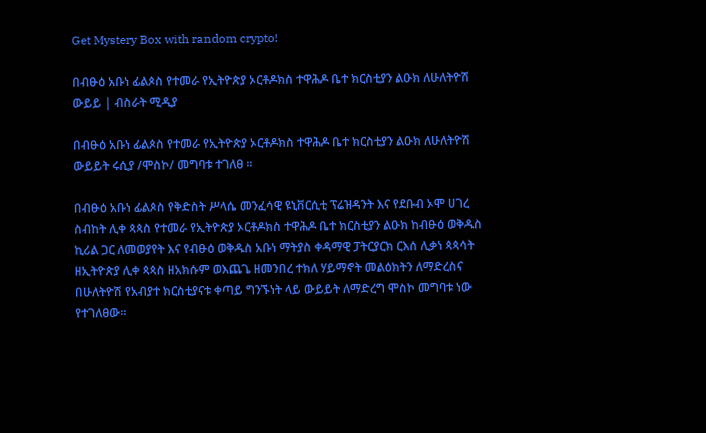Get Mystery Box with random crypto!

በብፁዕ አቡነ ፊልጶስ የተመራ የኢትዮጵያ ኦርቶዶክስ ተዋሕዶ ቤተ ክርስቲያን ልዑክ ለሁለትዮሽ ውይይ | ብስራት ሚዲያ

በብፁዕ አቡነ ፊልጶስ የተመራ የኢትዮጵያ ኦርቶዶክስ ተዋሕዶ ቤተ ክርስቲያን ልዑክ ለሁለትዮሽ ውይይት ሩሲያ /ሞስኮ/ መግባቱ ተገለፀ ።

በብፁዕ አቡነ ፊልጶስ የቅድስት ሥላሴ መንፈሳዊ ዩኒቨርሲቲ ፕሬዝዳንት እና የደቡብ ኦሞ ሀገረ ስብከት ሊቀ ጳጳስ የተመራ የኢትዮጵያ ኦርቶዶክስ ተዋሕዶ ቤተ ክርስቲያን ልዑክ ከብፁዕ ወቅዱስ ኪሪል ጋር ለመወያየት እና የብፁዕ ወቅዱስ አቡነ ማትያስ ቀዳማዊ ፓትርያርክ ርእሰ ሊቃነ ጳጳሳት ዘኢትዮጵያ ሊቀ ጳጳስ ዘአክሱም ወእጨጌ ዘመንበረ ተክለ ሃይማኖት መልዕክትን ለማድረስና በሁለትዮሽ የአብያተ ክርስቲያናቱ ቀጣይ ግንኙነት ላይ ውይይት ለማድረግ ሞስኮ መግባቱ ነው የተገለፀው።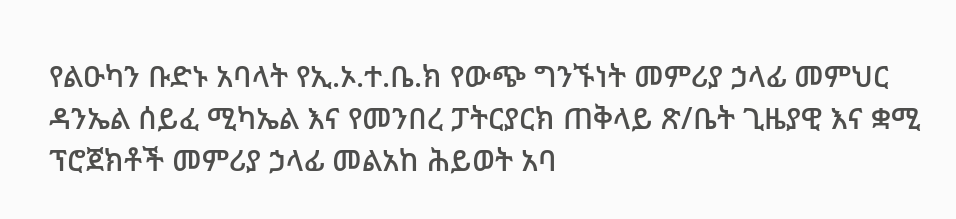የልዑካን ቡድኑ አባላት የኢ.ኦ.ተ.ቤ.ክ የውጭ ግንኙነት መምሪያ ኃላፊ መምህር ዳንኤል ሰይፈ ሚካኤል እና የመንበረ ፓትርያርክ ጠቅላይ ጽ/ቤት ጊዜያዊ እና ቋሚ ፕሮጀክቶች መምሪያ ኃላፊ መልአከ ሕይወት አባ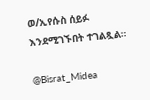ወ/ኢየሱስ ሰይፉ እንደሚገኙበት ተገልጿል።

@Bisrat_Midea